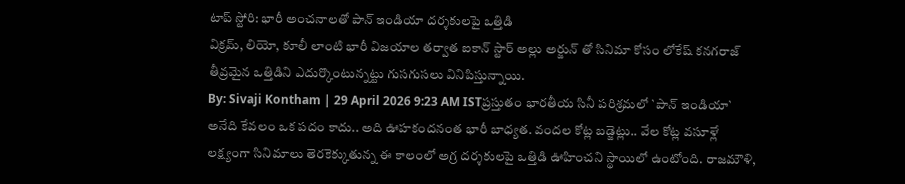టాప్ స్టోరి: భారీ అంచనాలతో పాన్ ఇండియా దర్శకులపై ఒత్తిడి
విక్రమ్, లియో, కూలీ లాంటి భారీ విజయాల తర్వాత ఐకాన్ స్టార్ అల్లు అర్జున్ తో సినిమా కోసం లోకేష్ కనగరాజ్ తీవ్రమైన ఒత్తిడిని ఎదుర్కొంటున్నట్టు గుసగుసలు వినిపిస్తున్నాయి.
By: Sivaji Kontham | 29 April 2026 9:23 AM ISTప్రస్తుతం భారతీయ సినీ పరిశ్రమలో `పాన్ ఇండియా` అనేది కేవలం ఒక పదం కాదు.. అది ఊహకందనంత భారీ బాధ్యత. వందల కోట్ల బడ్జెట్లు.. వేల కోట్ల వసూళ్లే లక్ష్యంగా సినిమాలు తెరకెక్కుతున్న ఈ కాలంలో అగ్ర దర్శకులపై ఒత్తిడి ఊహించని స్థాయిలో ఉంటోంది. రాజమౌళి,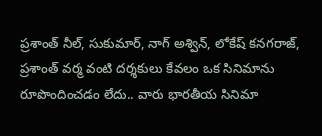ప్రశాంత్ నీల్, సుకుమార్, నాగ్ అశ్విన్, లోకేష్ కనగరాజ్, ప్రశాంత్ వర్మ వంటి దర్శకులు కేవలం ఒక సినిమాను రూపొందించడం లేదు.. వారు భారతీయ సినిమా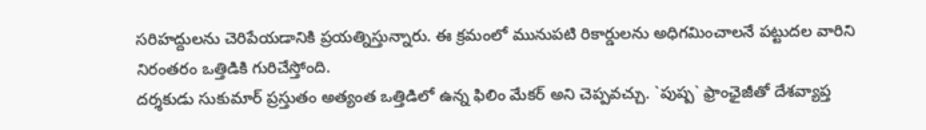సరిహద్దులను చెరిపేయడానికి ప్రయత్నిస్తున్నారు. ఈ క్రమంలో మునుపటి రికార్డులను అధిగమించాలనే పట్టుదల వారిని నిరంతరం ఒత్తిడికి గురిచేస్తోంది.
దర్శకుడు సుకుమార్ ప్రస్తుతం అత్యంత ఒత్తిడిలో ఉన్న ఫిలిం మేకర్ అని చెప్పవచ్చు. `పుష్ప` ఫ్రాంఛైజీతో దేశవ్యాప్త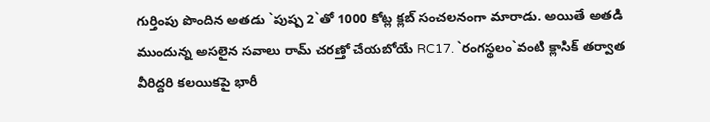గుర్తింపు పొందిన అతడు `పుష్ప 2`తో 1000 కోట్ల క్లబ్ సంచలనంగా మారాడు. అయితే అతడి ముందున్న అసలైన సవాలు రామ్ చరణ్తో చేయబోయే RC17. `రంగస్థలం`వంటి క్లాసిక్ తర్వాత వీరిద్దరి కలయికపై భారీ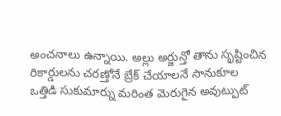అంచనాలు ఉన్నాయి. అల్లు అర్జున్తో తాను సృష్టించిన రికార్డులను చరణ్తోనే బ్రేక్ చేయాలనే సానుకూల ఒత్తిడి సుకుమార్ను మరింత మెరుగైన అవుట్పుట్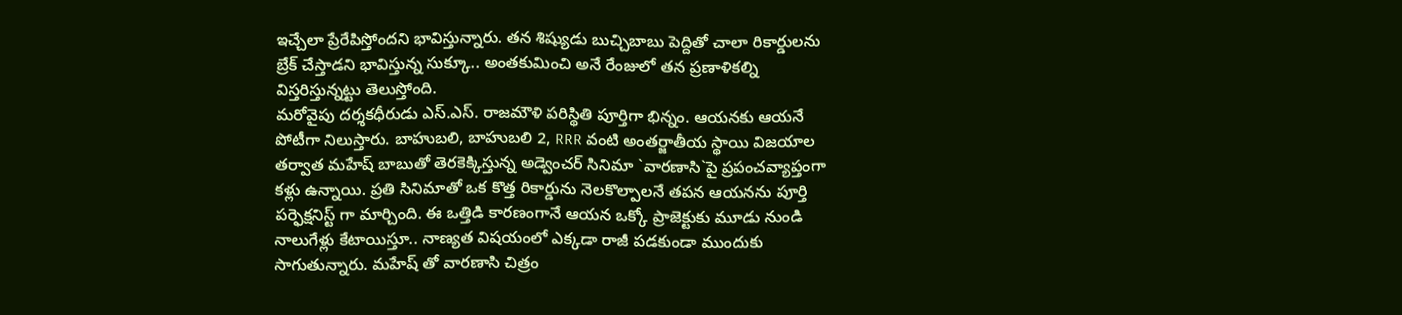ఇచ్చేలా ప్రేరేపిస్తోందని భావిస్తున్నారు. తన శిష్యుడు బుచ్చిబాబు పెద్దితో చాలా రికార్డులను బ్రేక్ చేస్తాడని భావిస్తున్న సుక్కూ.. అంతకుమించి అనే రేంజులో తన ప్రణాళికల్ని విస్తరిస్తున్నట్టు తెలుస్తోంది.
మరోవైపు దర్శకధీరుడు ఎస్.ఎస్. రాజమౌళి పరిస్థితి పూర్తిగా భిన్నం. ఆయనకు ఆయనే పోటీగా నిలుస్తారు. బాహుబలి, బాహుబలి 2, RRR వంటి అంతర్జాతీయ స్థాయి విజయాల తర్వాత మహేష్ బాబుతో తెరకెక్కిస్తున్న అడ్వెంచర్ సినిమా `వారణాసి`పై ప్రపంచవ్యాప్తంగా కళ్లు ఉన్నాయి. ప్రతి సినిమాతో ఒక కొత్త రికార్డును నెలకొల్పాలనే తపన ఆయనను పూర్తి పర్ఫెక్షనిస్ట్ గా మార్చింది. ఈ ఒత్తిడి కారణంగానే ఆయన ఒక్కో ప్రాజెక్టుకు మూడు నుండి నాలుగేళ్లు కేటాయిస్తూ.. నాణ్యత విషయంలో ఎక్కడా రాజీ పడకుండా ముందుకు సాగుతున్నారు. మహేష్ తో వారణాసి చిత్రం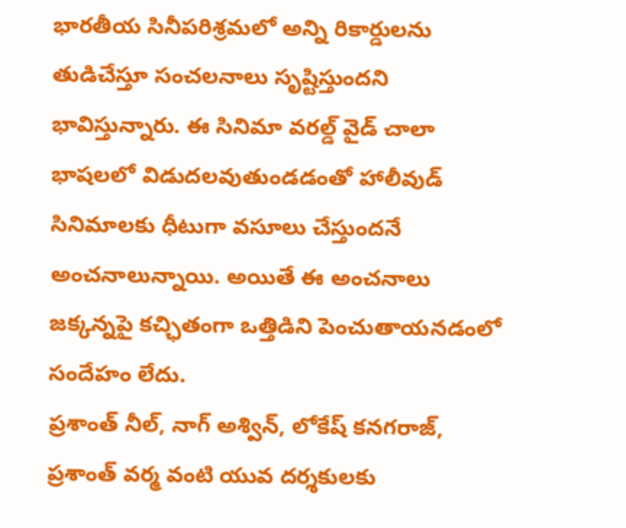భారతీయ సినీపరిశ్రమలో అన్ని రికార్డులను తుడిచేస్తూ సంచలనాలు సృష్టిస్తుందని భావిస్తున్నారు. ఈ సినిమా వరల్డ్ వైడ్ చాలా భాషలలో విడుదలవుతుండడంతో హాలీవుడ్ సినిమాలకు ధీటుగా వసూలు చేస్తుందనే అంచనాలున్నాయి. అయితే ఈ అంచనాలు జక్కన్నపై కచ్ఛితంగా ఒత్తిడిని పెంచుతాయనడంలో సందేహం లేదు.
ప్రశాంత్ నీల్, నాగ్ అశ్విన్, లోకేష్ కనగరాజ్, ప్రశాంత్ వర్మ వంటి యువ దర్శకులకు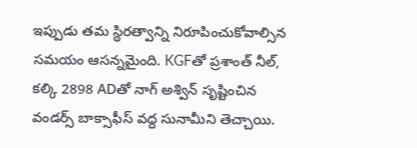ఇప్పుడు తమ స్థిరత్వాన్ని నిరూపించుకోవాల్సిన సమయం ఆసన్నమైంది. KGFతో ప్రశాంత్ నీల్, కల్కి 2898 ADతో నాగ్ అశ్విన్ సృష్టించిన వండర్స్ బాక్సాఫీస్ వద్ద సునామీని తెచ్చాయి.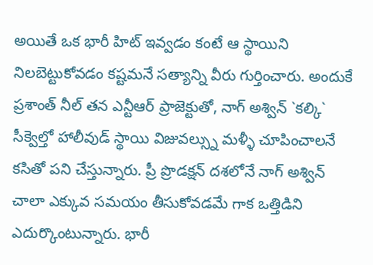అయితే ఒక భారీ హిట్ ఇవ్వడం కంటే ఆ స్థాయిని నిలబెట్టుకోవడం కష్టమనే సత్యాన్ని వీరు గుర్తించారు. అందుకే ప్రశాంత్ నీల్ తన ఎన్టీఆర్ ప్రాజెక్టుతో, నాగ్ అశ్విన్ `కల్కి` సీక్వెల్తో హాలీవుడ్ స్థాయి విజువల్స్ను మళ్ళీ చూపించాలనే కసితో పని చేస్తున్నారు. ప్రీ ప్రొడక్షన్ దశలోనే నాగ్ అశ్విన్ చాలా ఎక్కువ సమయం తీసుకోవడమే గాక ఒత్తిడిని ఎదుర్కొంటున్నారు. భారీ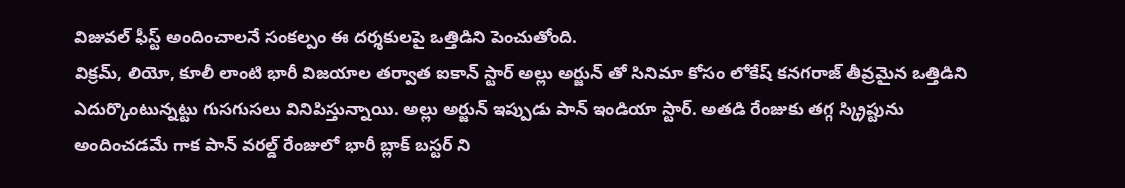విజువల్ ఫీస్ట్ అందించాలనే సంకల్పం ఈ దర్శకులపై ఒత్తిడిని పెంచుతోంది.
విక్రమ్, లియో, కూలీ లాంటి భారీ విజయాల తర్వాత ఐకాన్ స్టార్ అల్లు అర్జున్ తో సినిమా కోసం లోకేష్ కనగరాజ్ తీవ్రమైన ఒత్తిడిని ఎదుర్కొంటున్నట్టు గుసగుసలు వినిపిస్తున్నాయి. అల్లు అర్జున్ ఇప్పుడు పాన్ ఇండియా స్టార్. అతడి రేంజుకు తగ్గ స్క్రిప్టును అందించడమే గాక పాన్ వరల్డ్ రేంజులో భారీ బ్లాక్ బస్టర్ ని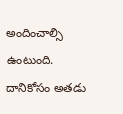అందించాల్సి ఉంటుంది. దానికోసం అతడు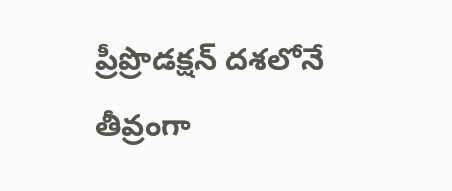ప్రీప్రొడక్షన్ దశలోనే తీవ్రంగా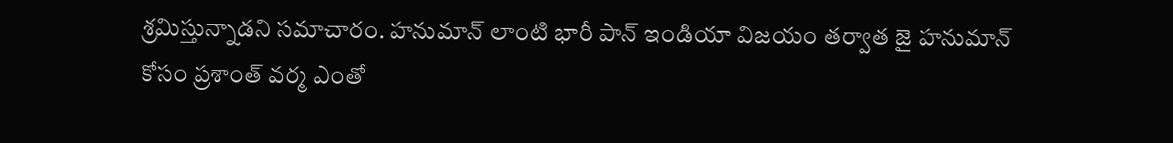శ్రమిస్తున్నాడని సమాచారం. హనుమాన్ లాంటి భారీ పాన్ ఇండియా విజయం తర్వాత జై హనుమాన్ కోసం ప్రశాంత్ వర్మ ఎంతో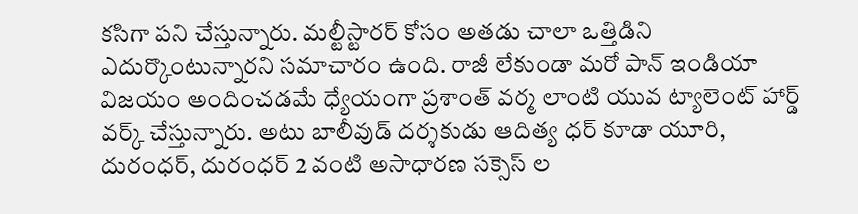కసిగా పని చేస్తున్నారు. మల్టీస్టారర్ కోసం అతడు చాలా ఒత్తిడిని ఎదుర్కొంటున్నారని సమాచారం ఉంది. రాజీ లేకుండా మరో పాన్ ఇండియా విజయం అందించడమే ధ్యేయంగా ప్రశాంత్ వర్మ లాంటి యువ ట్యాలెంట్ హార్డ్ వర్క్ చేస్తున్నారు. అటు బాలీవుడ్ దర్శకుడు ఆదిత్య ధర్ కూడా యూరి, దురంధర్, దురంధర్ 2 వంటి అసాధారణ సక్సెస్ ల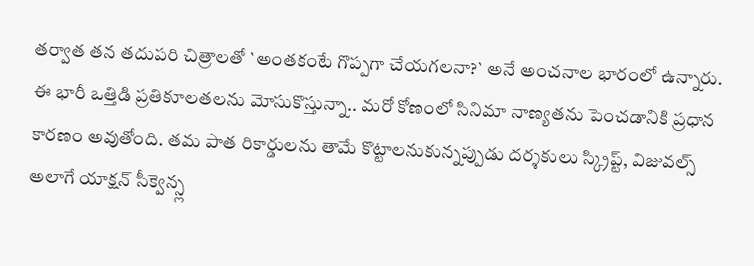తర్వాత తన తదుపరి చిత్రాలతో `అంతకంటే గొప్పగా చేయగలనా?` అనే అంచనాల భారంలో ఉన్నారు.
ఈ భారీ ఒత్తిడి ప్రతికూలతలను మోసుకొస్తున్నా.. మరో కోణంలో సినిమా నాణ్యతను పెంచడానికి ప్రధాన కారణం అవుతోంది. తమ పాత రికార్డులను తామే కొట్టాలనుకున్నప్పుడు దర్శకులు స్క్రిప్ట్, విజువల్స్ అలాగే యాక్షన్ సీక్వెన్స్ల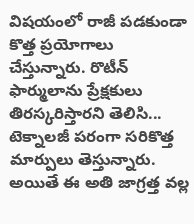విషయంలో రాజీ పడకుండా కొత్త ప్రయోగాలు చేస్తున్నారు. రొటీన్ ఫార్ములాను ప్రేక్షకులు తిరస్కరిస్తారని తెలిసి... టెక్నాలజీ పరంగా సరికొత్త మార్పులు తెస్తున్నారు. అయితే ఈ అతి జాగ్రత్త వల్ల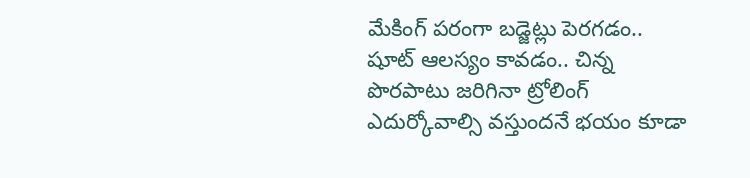మేకింగ్ పరంగా బడ్జెట్లు పెరగడం.. షూట్ ఆలస్యం కావడం.. చిన్న పొరపాటు జరిగినా ట్రోలింగ్ ఎదుర్కోవాల్సి వస్తుందనే భయం కూడా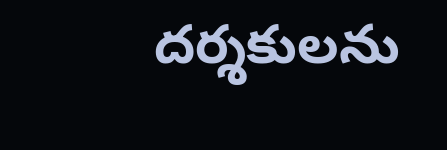దర్శకులను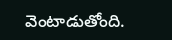వెంటాడుతోంది.